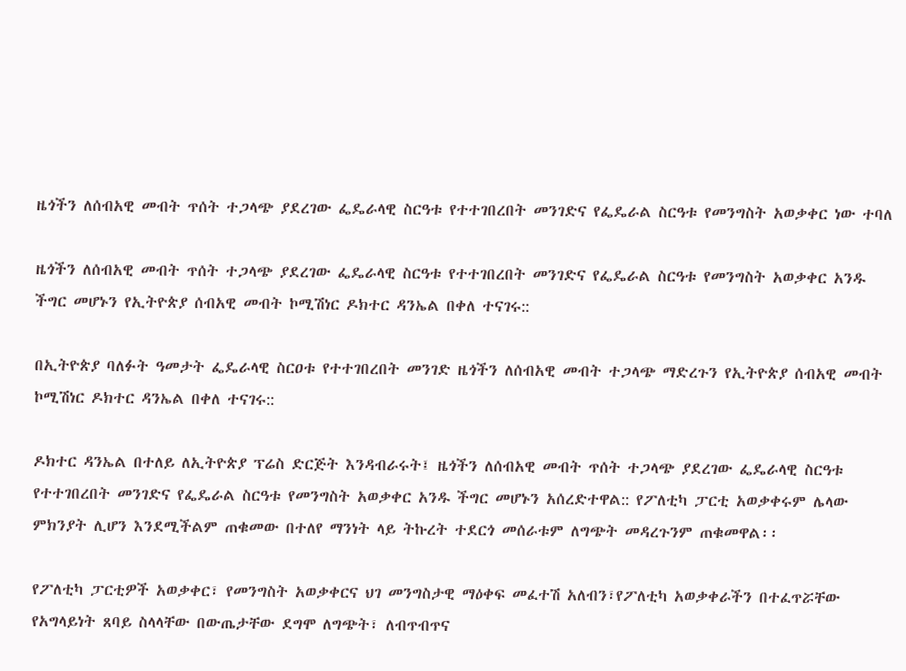ዜጎችን ለሰብአዊ መብት ጥሰት ተጋላጭ ያደረገው ፌዴራላዊ ስርዓቱ የተተገበረበት መንገድና የፌዴራል ስርዓቱ የመንግስት አወቃቀር ነው ተባለ

ዜጎችን ለሰብአዊ መብት ጥሰት ተጋላጭ ያደረገው ፌዴራላዊ ስርዓቱ የተተገበረበት መንገድና የፌዴራል ስርዓቱ የመንግስት አወቃቀር አንዱ ችግር መሆኑን የኢትዮጵያ ሰብአዊ መብት ኮሚሽነር ዶክተር ዳንኤል በቀለ ተናገሩ::

በኢትዮጵያ ባለፉት ዓመታት ፌዴራላዊ ስርዐቱ የተተገበረበት መንገድ ዜጎችን ለሰብአዊ መብት ተጋላጭ ማድረጉን የኢትዮጵያ ሰብአዊ መብት ኮሚሽነር ዶክተር ዳንኤል በቀለ ተናገሩ::

ዶክተር ዳንኤል በተለይ ለኢትዮጵያ ፕሬስ ድርጅት እንዳብራሩት፤ ዜጎችን ለሰብአዊ መብት ጥሰት ተጋላጭ ያደረገው ፌዴራላዊ ስርዓቱ የተተገበረበት መንገድና የፌዴራል ስርዓቱ የመንግስት አወቃቀር አንዱ ችግር መሆኑን አሰረድተዋል:: የፖለቲካ ፓርቲ አወቃቀሩም ሌላው ምክንያት ሊሆን እንደሚችልም ጠቁመው በተለየ ማንነት ላይ ትኩረት ተደርጎ መሰራቱም ለግጭት መዳረጉንም ጠቁመዋል፡፡

የፖለቲካ ፓርቲዎች አወቃቀር፣ የመንግስት አወቃቀርና ህገ መንግስታዊ ማዕቀፍ መፈተሽ አለብን፣የፖለቲካ አወቃቀራችን በተፈጥሯቸው የአግላይነት ጸባይ ስላላቸው በውጤታቸው ደግሞ ለግጭት፣ ለብጥብጥና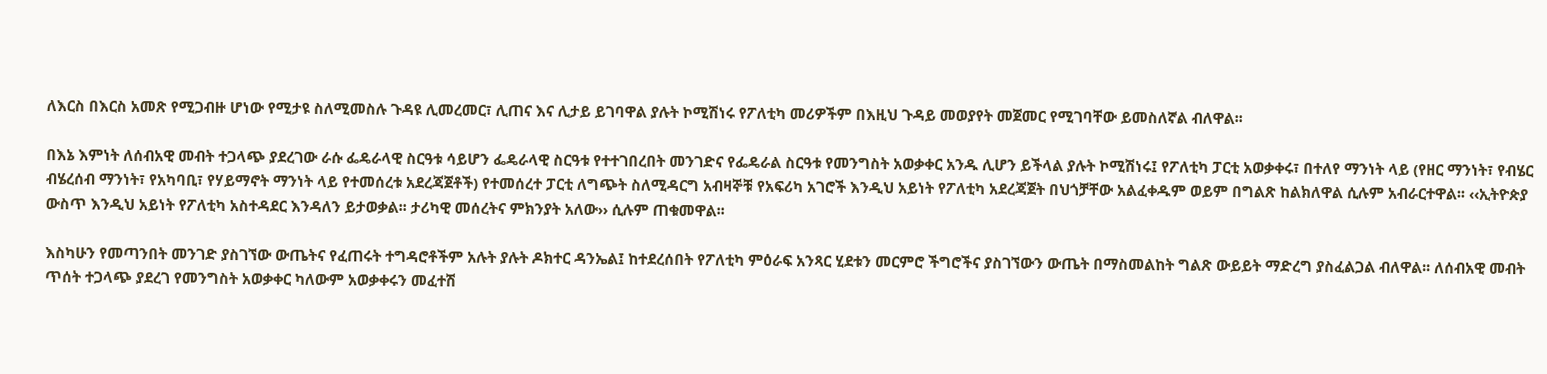ለእርስ በእርስ አመጽ የሚጋብዙ ሆነው የሚታዩ ስለሚመስሉ ጉዳዩ ሊመረመር፣ ሊጠና እና ሊታይ ይገባዋል ያሉት ኮሚሽነሩ የፖለቲካ መሪዎችም በእዚህ ጉዳይ መወያየት መጀመር የሚገባቸው ይመስለኛል ብለዋል፡፡

በእኔ እምነት ለሰብአዊ መብት ተጋላጭ ያደረገው ራሱ ፌዴራላዊ ስርዓቱ ሳይሆን ፌዴራላዊ ስርዓቱ የተተገበረበት መንገድና የፌዴራል ስርዓቱ የመንግስት አወቃቀር አንዱ ሊሆን ይችላል ያሉት ኮሚሽነሩ፤ የፖለቲካ ፓርቲ አወቃቀሩ፣ በተለየ ማንነት ላይ (የዘር ማንነት፣ የብሄር ብሄረሰብ ማንነት፣ የአካባቢ፣ የሃይማኖት ማንነት ላይ የተመሰረቱ አደረጃጀቶች) የተመሰረተ ፓርቲ ለግጭት ስለሚዳርግ አብዛኞቹ የአፍሪካ አገሮች እንዲህ አይነት የፖለቲካ አደረጃጀት በህጎቻቸው አልፈቀዱም ወይም በግልጽ ከልክለዋል ሲሉም አብራርተዋል፡፡ ‹‹ኢትዮጵያ ውስጥ እንዲህ አይነት የፖለቲካ አስተዳደር እንዳለን ይታወቃል፡፡ ታሪካዊ መሰረትና ምክንያት አለው›› ሲሉም ጠቁመዋል፡፡

እስካሁን የመጣንበት መንገድ ያስገኘው ውጤትና የፈጠሩት ተግዳሮቶችም አሉት ያሉት ዶክተር ዳንኤል፤ ከተደረሰበት የፖለቲካ ምዕራፍ አንጻር ሂደቱን መርምሮ ችግሮችና ያስገኘውን ውጤት በማስመልከት ግልጽ ውይይት ማድረግ ያስፈልጋል ብለዋል፡፡ ለሰብአዊ መብት ጥሰት ተጋላጭ ያደረገ የመንግስት አወቃቀር ካለውም አወቃቀሩን መፈተሽ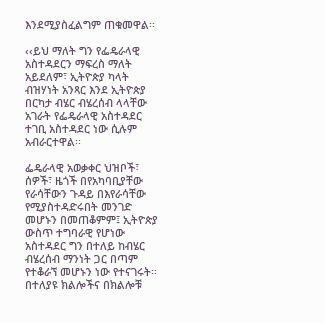እንደሚያስፈልግም ጠቁመዋል፡፡

‹‹ይህ ማለት ግን የፌዴራላዊ አስተዳደርን ማፍረስ ማለት አይደለም፣ ኢትዮጵያ ካላት ብዝሃነት አንጻር እንደ ኢትዮጵያ በርካታ ብሄር ብሄረሰብ ላላቸው አገራት የፌዴራላዊ አስተዳደር ተገቢ አስተዳደር ነው ሲሉም አብራርተዋል፡፡

ፌዴራላዊ አወቃቀር ህዝቦች፣ ሰዎች፣ ዜጎች በየአካባቢያቸው የራሳቸውን ጉዳይ በእየራሳቸው የሚያስተዳድሩበት መንገድ መሆኑን በመጠቆምም፤ ኢትዮጵያ ውስጥ ተግባራዊ የሆነው አስተዳደር ግን በተለይ ከብሄር ብሄረሰብ ማንነት ጋር በጣም የተቆራኘ መሆኑን ነው የተናገሩት፡፡ በተለያዩ ክልሎችና በክልሎቹ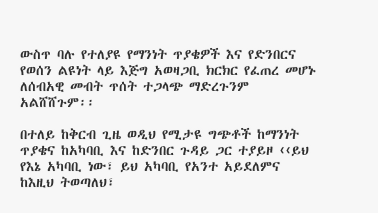ውስጥ ባሉ የተለያዩ የማንነት ጥያቄዎች እና የድንበርና የወሰን ልዩነት ላይ እጅግ አወዛጋቢ ክርክር የፈጠረ መሆኑ ለሰብአዊ መብት ጥሰት ተጋላጭ ማድረጉንም አልሸሸጉም፡፡

በተለይ ከቅርብ ጊዜ ወዲህ የሚታዩ ግጭቶች ከማንነት ጥያቄና ከአካባቢ እና ከድንበር ጉዳይ ጋር ተያይዞ ‹‹ይህ የእኔ አካባቢ ነው፣ ይህ አካባቢ የአንተ አይደለምና ከእዚህ ትወጣለህ፣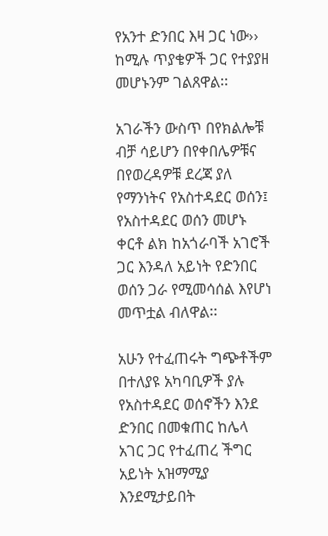የአንተ ድንበር እዛ ጋር ነው›› ከሚሉ ጥያቄዎች ጋር የተያያዘ መሆኑንም ገልጸዋል፡፡

አገራችን ውስጥ በየክልሎቹ ብቻ ሳይሆን በየቀበሌዎቹና በየወረዳዎቹ ደረጃ ያለ የማንነትና የአስተዳደር ወሰን፤ የአስተዳደር ወሰን መሆኑ ቀርቶ ልክ ከአጎራባች አገሮች ጋር እንዳለ አይነት የድንበር ወሰን ጋራ የሚመሳሰል እየሆነ መጥቷል ብለዋል፡፡

አሁን የተፈጠሩት ግጭቶችም በተለያዩ አካባቢዎች ያሉ የአስተዳደር ወሰኖችን እንደ ድንበር በመቁጠር ከሌላ አገር ጋር የተፈጠረ ችግር አይነት አዝማሚያ እንደሚታይበት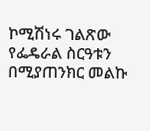ኮሚሽነሩ ገልጽው የፌዴራል ስርዓቱን በሚያጠንክር መልኩ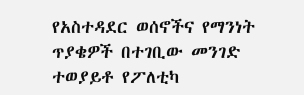የአስተዳደር ወሰኖችና የማንነት ጥያቄዎች በተገቢው መንገድ ተወያይቶ የፖለቲካ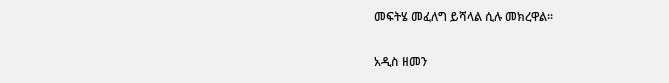መፍትሄ መፈለግ ይሻላል ሲሉ መክረዋል፡፡

አዲስ ዘመን